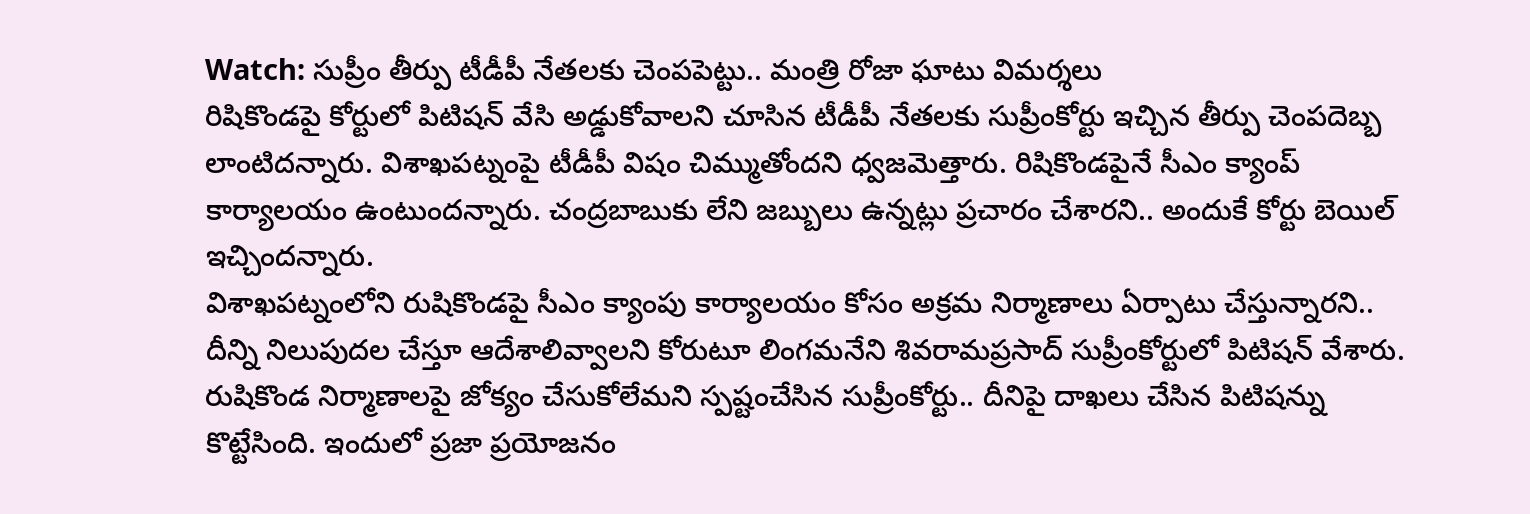Watch: సుప్రీం తీర్పు టీడీపీ నేతలకు చెంపపెట్టు.. మంత్రి రోజా ఘాటు విమర్శలు
రిషికొండపై కోర్టులో పిటిషన్ వేసి అడ్డుకోవాలని చూసిన టీడీపీ నేతలకు సుప్రీంకోర్టు ఇచ్చిన తీర్పు చెంపదెబ్బ లాంటిదన్నారు. విశాఖపట్నంపై టీడీపీ విషం చిమ్ముతోందని ధ్వజమెత్తారు. రిషికొండపైనే సీఎం క్యాంప్ కార్యాలయం ఉంటుందన్నారు. చంద్రబాబుకు లేని జబ్బులు ఉన్నట్లు ప్రచారం చేశారని.. అందుకే కోర్టు బెయిల్ ఇచ్చిందన్నారు.
విశాఖపట్నంలోని రుషికొండపై సీఎం క్యాంపు కార్యాలయం కోసం అక్రమ నిర్మాణాలు ఏర్పాటు చేస్తున్నారని.. దీన్ని నిలుపుదల చేస్తూ ఆదేశాలివ్వాలని కోరుటూ లింగమనేని శివరామప్రసాద్ సుప్రీంకోర్టులో పిటిషన్ వేశారు. రుషికొండ నిర్మాణాలపై జోక్యం చేసుకోలేమని స్పష్టంచేసిన సుప్రీంకోర్టు.. దీనిపై దాఖలు చేసిన పిటిషన్ను కొట్టేసింది. ఇందులో ప్రజా ప్రయోజనం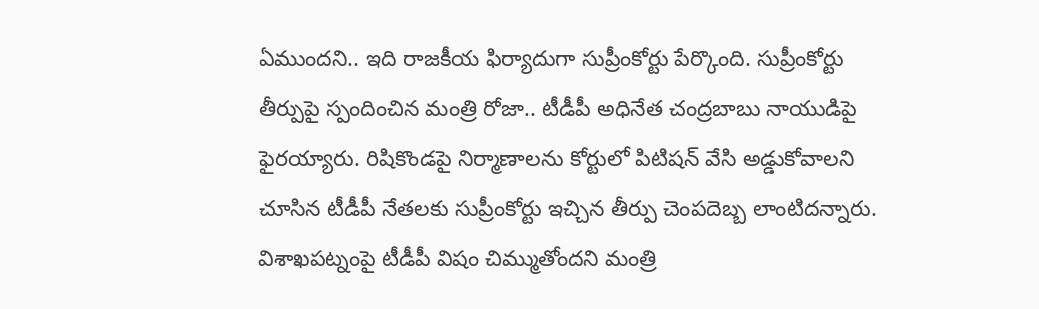ఏముందని.. ఇది రాజకీయ ఫిర్యాదుగా సుప్రీంకోర్టు పేర్కొంది. సుప్రీంకోర్టు తీర్పుపై స్పందించిన మంత్రి రోజా.. టీడీపీ అధినేత చంద్రబాబు నాయుడిపై ఫైరయ్యారు. రిషికొండపై నిర్మాణాలను కోర్టులో పిటిషన్ వేసి అడ్డుకోవాలని చూసిన టీడీపీ నేతలకు సుప్రీంకోర్టు ఇచ్చిన తీర్పు చెంపదెబ్బ లాంటిదన్నారు.
విశాఖపట్నంపై టీడీపీ విషం చిమ్ముతోందని మంత్రి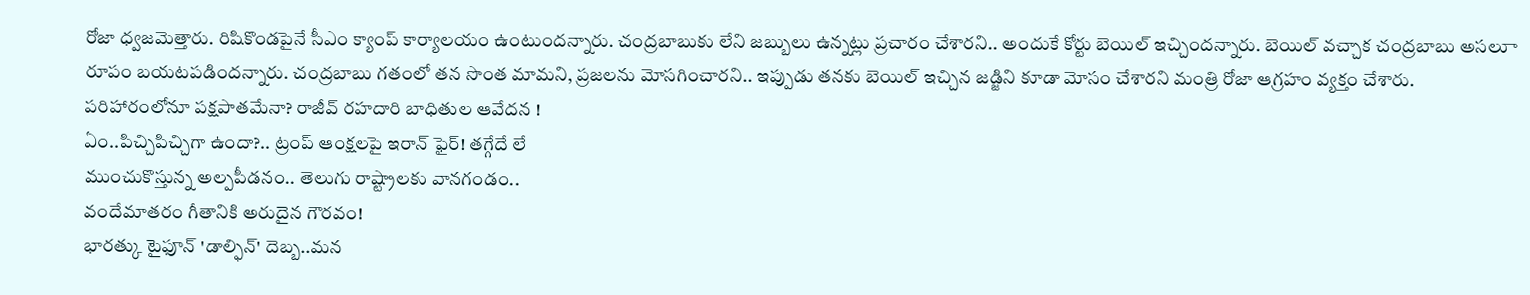రోజా ధ్వజమెత్తారు. రిషికొండపైనే సీఎం క్యాంప్ కార్యాలయం ఉంటుందన్నారు. చంద్రబాబుకు లేని జబ్బులు ఉన్నట్లు ప్రచారం చేశారని.. అందుకే కోర్టు బెయిల్ ఇచ్చిందన్నారు. బెయిల్ వచ్చాక చంద్రబాబు అసలుా రూపం బయటపడిందన్నారు. చంద్రబాబు గతంలో తన సొంత మామని, ప్రజలను మోసగించారని.. ఇప్పుడు తనకు బెయిల్ ఇచ్చిన జడ్జిని కూడా మోసం చేశారని మంత్రి రోజా ఆగ్రహం వ్యక్తం చేశారు.
పరిహారంలోనూ పక్షపాతమేనా? రాజీవ్ రహదారి బాధితుల ఆవేదన !
ఏం..పిచ్చిపిచ్చిగా ఉందా?.. ట్రంప్ ఆంక్షలపై ఇరాన్ ఫైర్! తగ్గేదే లే
ముంచుకొస్తున్న అల్పపీడనం.. తెలుగు రాష్ట్రాలకు వానగండం..
వందేమాతరం గీతానికి అరుదైన గౌరవం!
భారత్కు టైఫూన్ 'డాల్ఫిన్' దెబ్బ..మన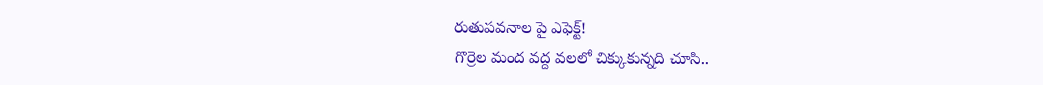రుతుపవనాల పై ఎఫెక్ట్!
గొర్రెల మంద వద్ద వలలో చిక్కుకున్నది చూసి..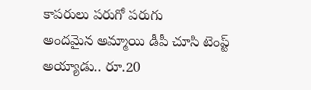కాపరులు పరుగో పరుగు
అందమైన అమ్మాయి డీపీ చూసి టెంప్ట్ అయ్యాడు.. రూ.20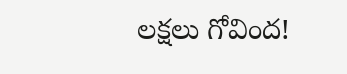లక్షలు గోవింద!